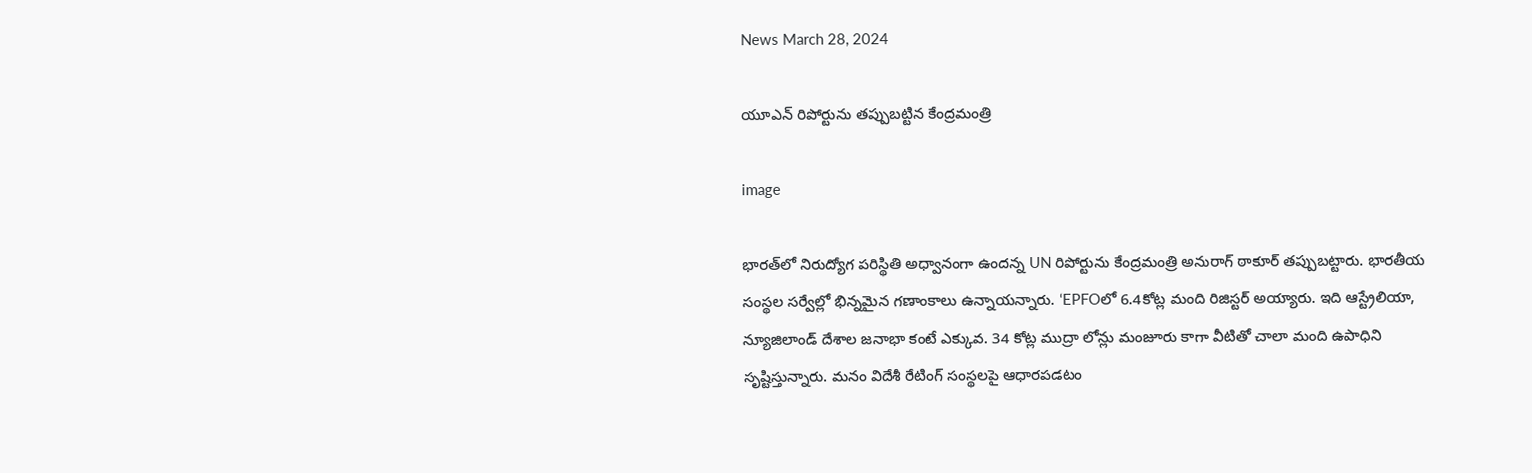News March 28, 2024

యూఎన్ రిపోర్టును తప్పుబట్టిన కేంద్రమంత్రి

image

భారత్‌లో నిరుద్యోగ పరిస్థితి అధ్వానంగా ఉందన్న UN రిపోర్టును కేంద్రమంత్రి అనురాగ్ ఠాకూర్ తప్పుబట్టారు. భారతీయ సంస్థల సర్వేల్లో భిన్నమైన గణాంకాలు ఉన్నాయన్నారు. ‘EPFOలో 6.4కోట్ల మంది రిజిస్టర్ అయ్యారు. ఇది ఆస్ట్రేలియా, న్యూజిలాండ్ దేశాల జనాభా కంటే ఎక్కువ. 34 కోట్ల ముద్రా లోన్లు మంజూరు కాగా వీటితో చాలా మంది ఉపాధిని సృష్టిస్తున్నారు. మనం విదేశీ రేటింగ్ సంస్థలపై ఆధారపడటం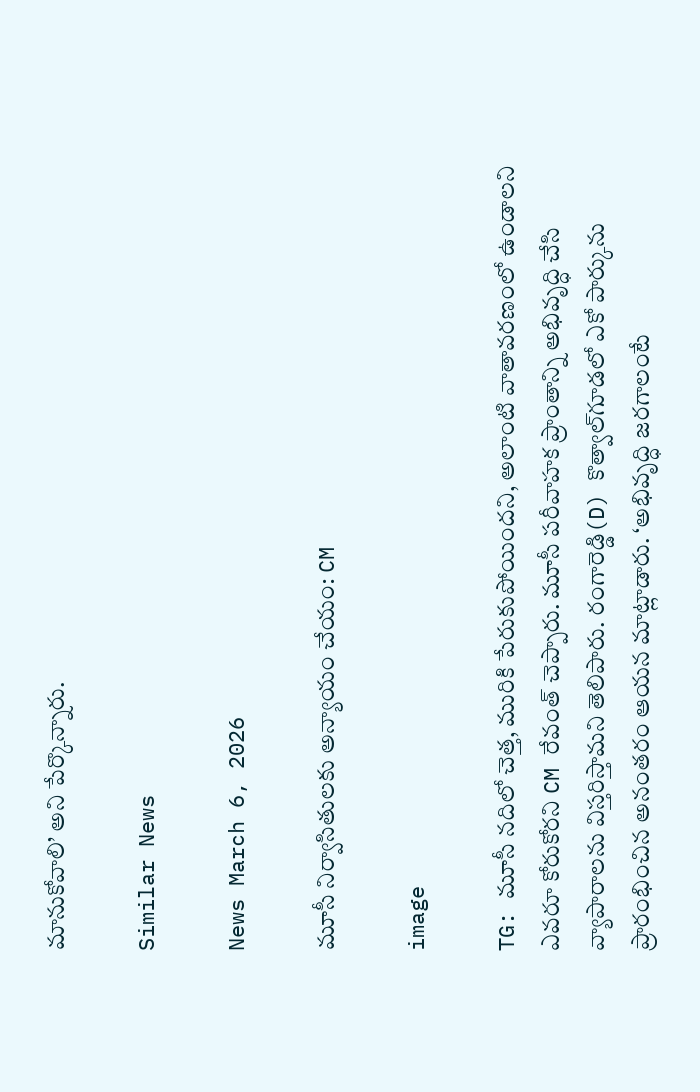మానుకోవాలి’ అని పేర్కొన్నారు.

Similar News

News March 6, 2026

మూసీ నిర్వాసితులకు అన్యాయం చేయం: CM

image

TG: మూసీ నదిలో చెత్త, మురికి పేరుకుపోయిందని, అలాంటి వాతావరణంలో ఉండాలని ఎవరూ కోరుకోరని CM రేవంత్ చెప్పారు. మూసీ పరీవాహక ప్రాంతాన్ని అభివృద్ధి చేసి వ్యాపారాలను విస్తరిస్తామని తెలిపారు. రంగారెడ్డి(D) కొత్వాల్‌గూడలో ఎకో పార్కును ప్రారంభించిన అనంతరం ఆయన మాట్లాడారు. ‘అభివృద్ధి జరగాలంటే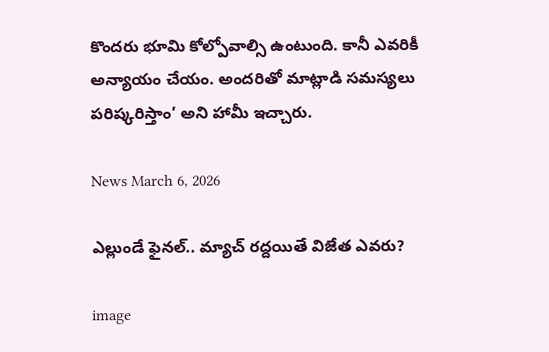కొందరు భూమి కోల్పోవాల్సి ఉంటుంది. కానీ ఎవరికీ అన్యాయం చేయం. అందరితో మాట్లాడి సమస్యలు పరిష్కరిస్తాం’ అని హామీ ఇచ్చారు.

News March 6, 2026

ఎల్లుండే ఫైనల్.. మ్యాచ్ రద్దయితే విజేత ఎవరు?

image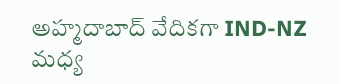అహ్మదాబాద్ వేదికగా IND-NZ మధ్య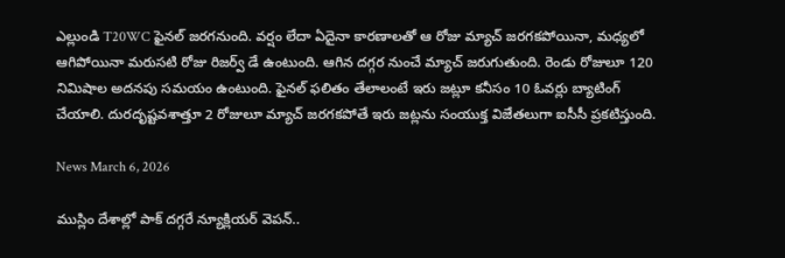ఎల్లుండి T20WC ఫైనల్ జరగనుంది. వర్షం లేదా ఏదైనా కారణాలతో ఆ రోజు మ్యాచ్ జరగకపోయినా, మధ్యలో ఆగిపోయినా మరుసటి రోజు రిజర్వ్ డే ఉంటుంది. ఆగిన దగ్గర నుంచే మ్యాచ్ జరుగుతుంది. రెండు రోజులూ 120 నిమిషాల అదనపు సమయం ఉంటుంది. ఫైనల్ ఫలితం తేలాలంటే ఇరు జట్లూ కనీసం 10 ఓవర్లు బ్యాటింగ్ చేయాలి. దురదృష్టవశాత్తూ 2 రోజులూ మ్యాచ్ జరగకపోతే ఇరు జట్లను సంయుక్త విజేతలుగా ఐసీసీ ప్రకటిస్తుంది.

News March 6, 2026

ముస్లిం దేశాల్లో పాక్ దగ్గరే న్యూక్లియర్ వెపన్..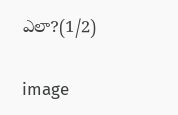ఎలా?(1/2)

image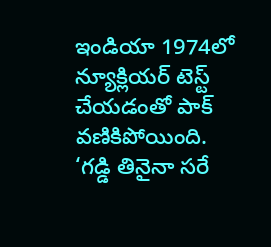ఇండియా 1974లో న్యూక్లియర్ టెస్ట్ చేయడంతో పాక్ వణికిపోయింది. ‘గడ్డి తినైనా సరే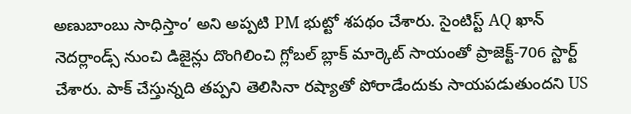అణుబాంబు సాధిస్తాం’ అని అప్పటి PM భుట్టో శపథం చేశారు. సైంటిస్ట్ AQ ఖాన్ నెదర్లాండ్స్ నుంచి డిజైన్లు దొంగిలించి గ్లోబల్ బ్లాక్ మార్కెట్ సాయంతో ప్రాజెక్ట్-706 స్టార్ట్ చేశారు. పాక్ చేస్తున్నది తప్పని తెలిసినా రష్యాతో పోరాడేందుకు సాయపడుతుందని US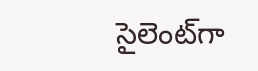సైలెంట్‌గా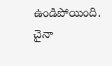ఉండిపోయింది. చైనా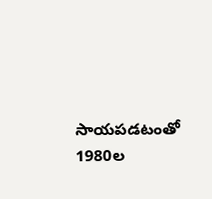సాయపడటంతో 1980ల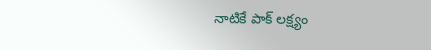నాటికే పాక్ లక్ష్యం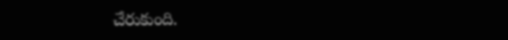చేరుకుంది.